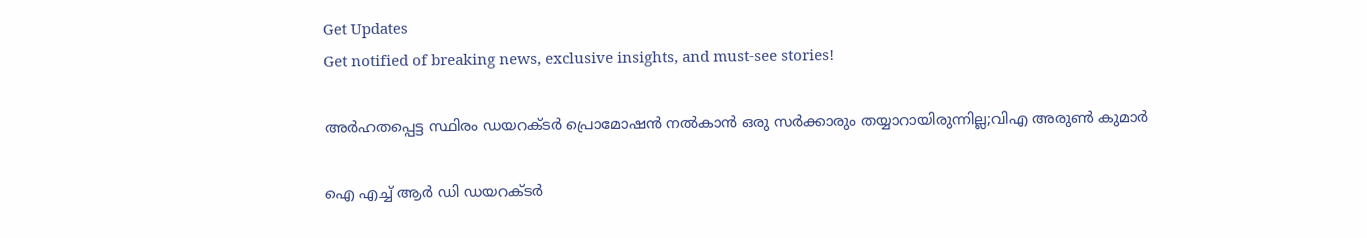Get Updates
Get notified of breaking news, exclusive insights, and must-see stories!

അർഹതപ്പെട്ട സ്ഥിരം ഡയറക്ടർ പ്രൊമോഷൻ നൽകാൻ ഒരു സർക്കാരും തയ്യാറായിരുന്നില്ല;വിഎ അരുണ്‍ കുമാർ

ഐ എച്ച് ആർ ഡി ഡയറക്ടർ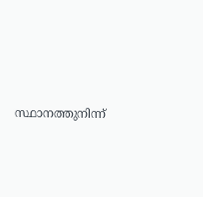സ്ഥാനത്തുനിന്ന്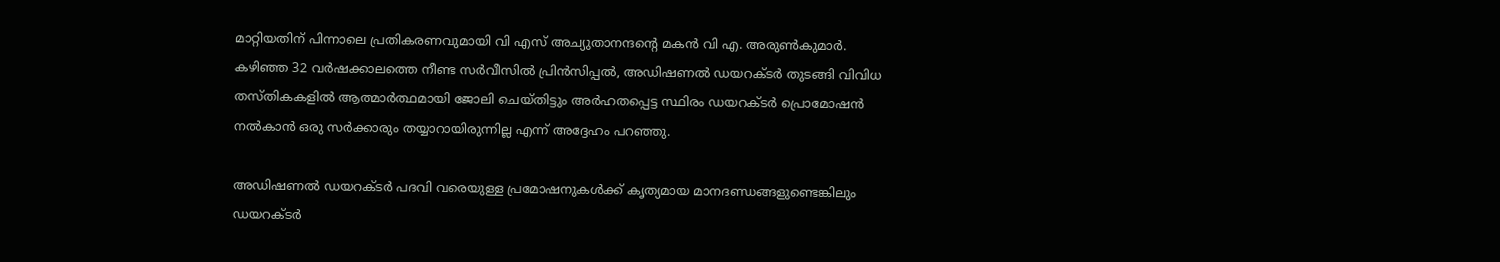മാറ്റിയതിന് പിന്നാലെ പ്രതികരണവുമായി വി എസ് അച്യുതാനന്ദന്റെ മകൻ വി എ. അരുൺകുമാർ. കഴിഞ്ഞ 32 വർഷക്കാലത്തെ നീണ്ട സർവീസിൽ പ്രിൻസിപ്പൽ, അഡിഷണൽ ഡയറക്ടർ തുടങ്ങി വിവിധ തസ്തികകളിൽ ആത്മാർത്ഥമായി ജോലി ചെയ്തിട്ടും അർഹതപ്പെട്ട സ്ഥിരം ഡയറക്ടർ പ്രൊമോഷൻ നൽകാൻ ഒരു സർക്കാരും തയ്യാറായിരുന്നില്ല എന്ന് അദ്ദേഹം പറഞ്ഞു.

അഡിഷണൽ ഡയറക്ടർ പദവി വരെയുള്ള പ്രമോഷനുകൾക്ക് കൃത്യമായ മാനദണ്ഡങ്ങളുണ്ടെങ്കിലും ഡയറക്ടർ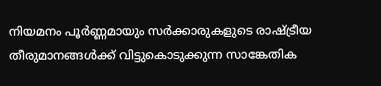നിയമനം പൂർണ്ണമായും സർക്കാരുകളുടെ രാഷ്ട്രീയ തീരുമാനങ്ങൾക്ക് വിട്ടുകൊടുക്കുന്ന സാങ്കേതിക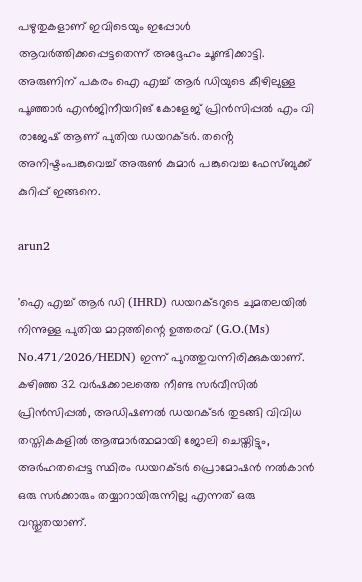പഴുതുകളാണ് ഇവിടെയും ഇപ്പോൾ ആവർത്തിക്കപ്പെട്ടതെന്ന് അദ്ദേഹം ചൂണ്ടിക്കാട്ടി. അരുണിന് പകരം ഐ എച്ച് ആർ ഡിയുടെ കീഴിലുള്ള പൂഞ്ഞാർ എൻജിനീയറിങ് കോളേജ് പ്രിൻസിപ്പൽ എം വി രാജേഷ് ആണ് പുതിയ ഡയറക്ടർ. തൻ്റെ അനിഷ്ടംപങ്കുവെച്ച് അരുണ്‍ കുമാർ പങ്കുവെച്ച ഫേസ്ബുക്ക് കുറിപ്പ് ഇങ്ങനെ.

arun2

'ഐ എച്ച് ആർ ഡി (IHRD) ഡയറക്ടറുടെ ചുമതലയിൽ നിന്നുള്ള പുതിയ മാറ്റത്തിന്റെ ഉത്തരവ് (G.O.(Ms) No.471/2026/HEDN) ഇന്ന് പുറത്തുവന്നിരിക്കുകയാണ്. കഴിഞ്ഞ 32 വർഷക്കാലത്തെ നീണ്ട സർവീസിൽ പ്രിൻസിപ്പൽ, അഡിഷണൽ ഡയറക്ടർ തുടങ്ങി വിവിധ തസ്തികകളിൽ ആത്മാർത്ഥമായി ജോലി ചെയ്തിട്ടും, അർഹതപ്പെട്ട സ്ഥിരം ഡയറക്ടർ പ്രൊമോഷൻ നൽകാൻ ഒരു സർക്കാരും തയ്യാറായിരുന്നില്ല എന്നത് ഒരു വസ്തുതയാണ്.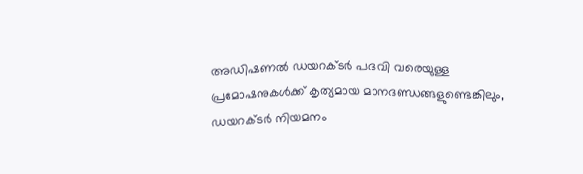അഡിഷണൽ ഡയറക്ടർ പദവി വരെയുള്ള പ്രമോഷനുകൾക്ക് കൃത്യമായ മാനദണ്ഡങ്ങളുണ്ടെങ്കിലും, ഡയറക്ടർ നിയമനം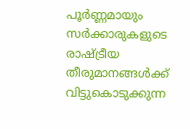പൂർണ്ണമായും സർക്കാരുകളുടെ രാഷ്ട്രീയ തീരുമാനങ്ങൾക്ക് വിട്ടുകൊടുക്കുന്ന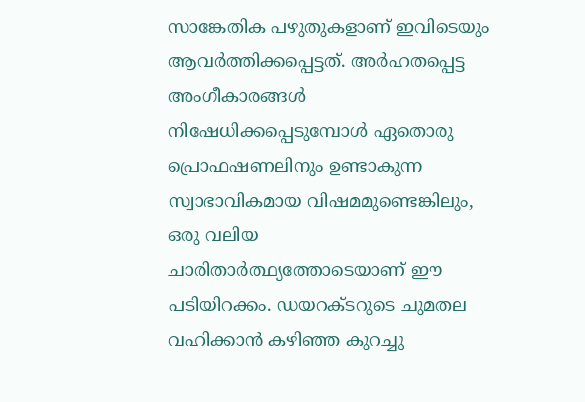സാങ്കേതിക പഴുതുകളാണ് ഇവിടെയും ആവർത്തിക്കപ്പെട്ടത്. അർഹതപ്പെട്ട അംഗീകാരങ്ങൾ നിഷേധിക്കപ്പെടുമ്പോൾ ഏതൊരു പ്രൊഫഷണലിനും ഉണ്ടാകുന്ന സ്വാഭാവികമായ വിഷമമുണ്ടെങ്കിലും, ഒരു വലിയ ചാരിതാർത്ഥ്യത്തോടെയാണ് ഈ പടിയിറക്കം. ഡയറക്ടറുടെ ചുമതല വഹിക്കാൻ കഴിഞ്ഞ കുറച്ചു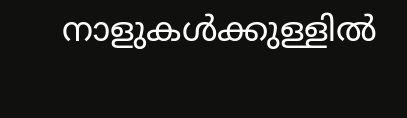നാളുകൾക്കുള്ളിൽ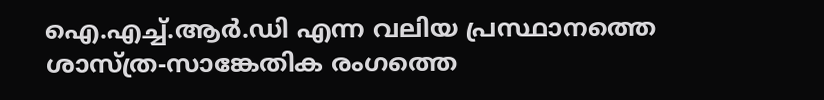ഐ.എച്ച്.ആർ.ഡി എന്ന വലിയ പ്രസ്ഥാനത്തെ ശാസ്ത്ര-സാങ്കേതിക രംഗത്തെ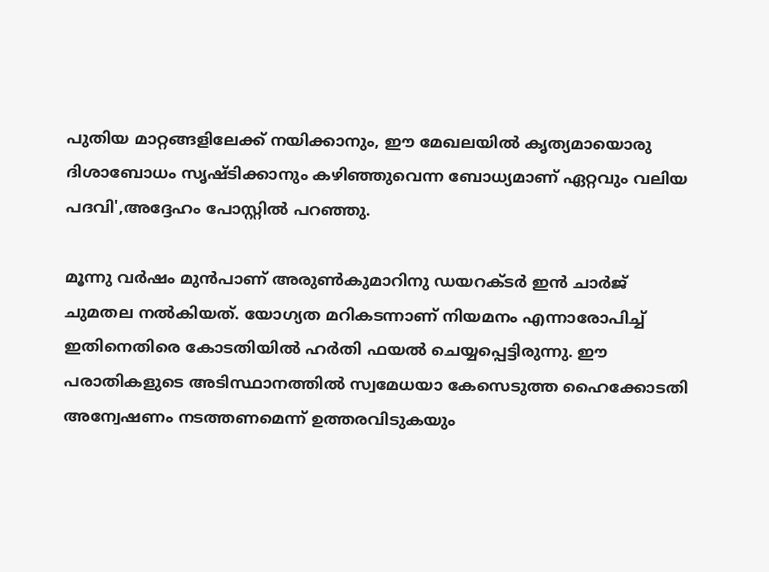പുതിയ മാറ്റങ്ങളിലേക്ക് നയിക്കാനും, ഈ മേഖലയിൽ കൃത്യമായൊരു ദിശാബോധം സൃഷ്ടിക്കാനും കഴിഞ്ഞുവെന്ന ബോധ്യമാണ് ഏറ്റവും വലിയ പദവി',അദ്ദേഹം പോസ്റ്റിൽ പറഞ്ഞു.

മൂന്നു വര്‍ഷം മുന്‍പാണ് അരുണ്‍കുമാറിനു ഡയറക്ടര്‍ ഇന്‍ ചാര്‍ജ് ചുമതല നല്‍കിയത്. യോഗ്യത മറികടന്നാണ് നിയമനം എന്നാരോപിച്ച് ഇതിനെതിരെ കോടതിയിൽ ഹർതി ഫയൽ ചെയ്യപ്പെട്ടിരുന്നു. ഈ പരാതികളുടെ അടിസ്ഥാനത്തില്‍ സ്വമേധയാ കേസെടുത്ത ഹൈക്കോടതി അന്വേഷണം നടത്തണമെന്ന് ഉത്തരവിടുകയും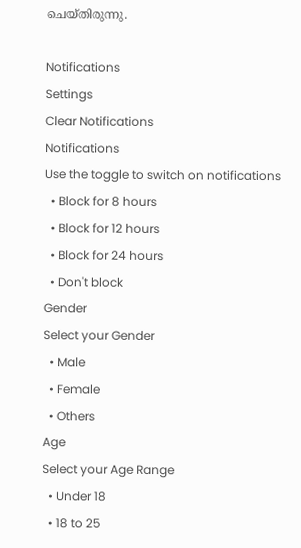ചെയ്തിരുന്നു.

Notifications
Settings
Clear Notifications
Notifications
Use the toggle to switch on notifications
  • Block for 8 hours
  • Block for 12 hours
  • Block for 24 hours
  • Don't block
Gender
Select your Gender
  • Male
  • Female
  • Others
Age
Select your Age Range
  • Under 18
  • 18 to 25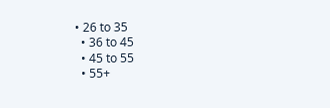• 26 to 35
  • 36 to 45
  • 45 to 55
  • 55+